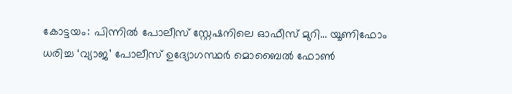കോട്ടയം: പിന്നിൽ പോലീസ് സ്റ്റേഷനിലെ ഓഫീസ് മുറി… യൂണിഫോം ധരിച്ച ‘വ്യാജ’ പോലീസ് ഉദ്യോഗസ്ഥർ മൊബൈൽ ഫോൺ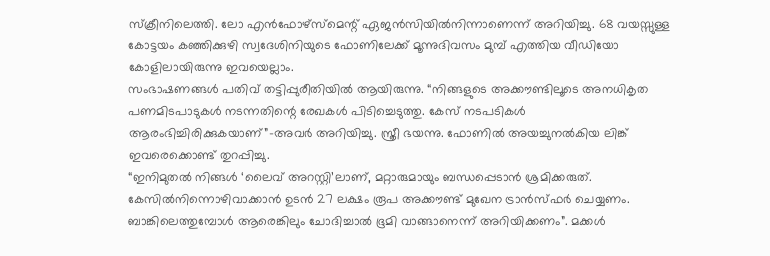സ്ക്രീനിലെത്തി. ലോ എൻഫോഴ്സ്മെന്റ് ഏജൻസിയിൽനിന്നാണെന്ന് അറിയിച്ചു. 68 വയസ്സുള്ള കോട്ടയം കഞ്ഞിക്കുഴി സ്വദേശിനിയുടെ ഫോണിലേക്ക് മൂന്നുദിവസം മുമ്പ് എത്തിയ വീഡിയോ കോളിലായിരുന്നു ഇവയെല്ലാം.
സംഭാഷണങ്ങൾ പതിവ് തട്ടിപ്പുരീതിയിൽ ആയിരുന്നു. “നിങ്ങളുടെ അക്കൗണ്ടിലൂടെ അനധികൃത പണമിടപാടുകൾ നടന്നതിന്റെ രേഖകൾ പിടിച്ചെടുത്തു. കേസ് നടപടികൾ ആരംഭിച്ചിരിക്കുകയാണ്”-അവർ അറിയിച്ചു. സ്ത്രീ ഭയന്നു. ഫോണിൽ അയച്ചുനൽകിയ ലിങ്ക് ഇവരെക്കൊണ്ട് തുറപ്പിച്ചു.
“ഇനിമുതൽ നിങ്ങൾ ‘ലൈവ് അറസ്റ്റി’ലാണ്, മറ്റാരുമായും ബന്ധപ്പെടാൻ ശ്രമിക്കരുത്. കേസിൽനിന്നൊഴിവാക്കാൻ ഉടൻ 27 ലക്ഷം രൂപ അക്കൗണ്ട് മുഖേന ട്രാൻസ്ഫർ ചെയ്യണം. ബാങ്കിലെത്തുമ്പോൾ ആരെങ്കിലും ചോദിച്ചാൽ ഭൂമി വാങ്ങാനെന്ന് അറിയിക്കണം”. മക്കൾ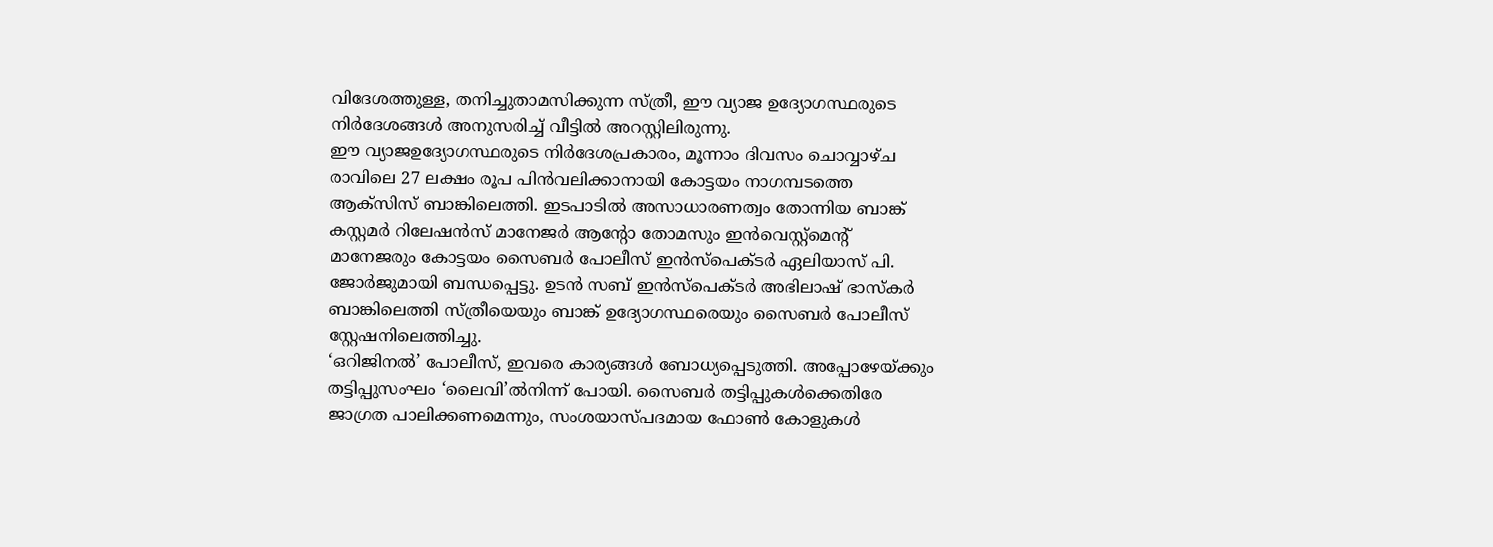വിദേശത്തുള്ള, തനിച്ചുതാമസിക്കുന്ന സ്ത്രീ, ഈ വ്യാജ ഉദ്യോഗസ്ഥരുടെ നിർദേശങ്ങൾ അനുസരിച്ച് വീട്ടിൽ അറസ്റ്റിലിരുന്നു.
ഈ വ്യാജഉദ്യോഗസ്ഥരുടെ നിർദേശപ്രകാരം, മൂന്നാം ദിവസം ചൊവ്വാഴ്ച രാവിലെ 27 ലക്ഷം രൂപ പിൻവലിക്കാനായി കോട്ടയം നാഗമ്പടത്തെ ആക്സിസ് ബാങ്കിലെത്തി. ഇടപാടിൽ അസാധാരണത്വം തോന്നിയ ബാങ്ക് കസ്റ്റമർ റിലേഷൻസ് മാനേജർ ആന്റോ തോമസും ഇൻവെസ്റ്റ്മെന്റ് മാനേജരും കോട്ടയം സൈബർ പോലീസ് ഇൻസ്പെക്ടർ ഏലിയാസ് പി. ജോർജുമായി ബന്ധപ്പെട്ടു. ഉടൻ സബ് ഇൻസ്പെക്ടർ അഭിലാഷ് ഭാസ്കർ ബാങ്കിലെത്തി സ്ത്രീയെയും ബാങ്ക് ഉദ്യോഗസ്ഥരെയും സൈബർ പോലീസ് സ്റ്റേഷനിലെത്തിച്ചു.
‘ഒറിജിനൽ’ പോലീസ്, ഇവരെ കാര്യങ്ങൾ ബോധ്യപ്പെടുത്തി. അപ്പോഴേയ്ക്കും തട്ടിപ്പുസംഘം ‘ലൈവി’ൽനിന്ന് പോയി. സൈബർ തട്ടിപ്പുകൾക്കെതിരേ ജാഗ്രത പാലിക്കണമെന്നും, സംശയാസ്പദമായ ഫോൺ കോളുകൾ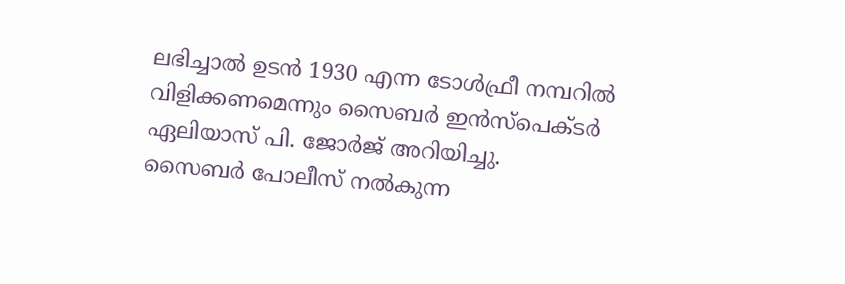ലഭിച്ചാൽ ഉടൻ 1930 എന്ന ടോൾഫ്രീ നമ്പറിൽ വിളിക്കണമെന്നും സൈബർ ഇൻസ്പെക്ടർ ഏലിയാസ് പി. ജോർജ് അറിയിച്ചു.
സൈബർ പോലീസ് നൽകുന്ന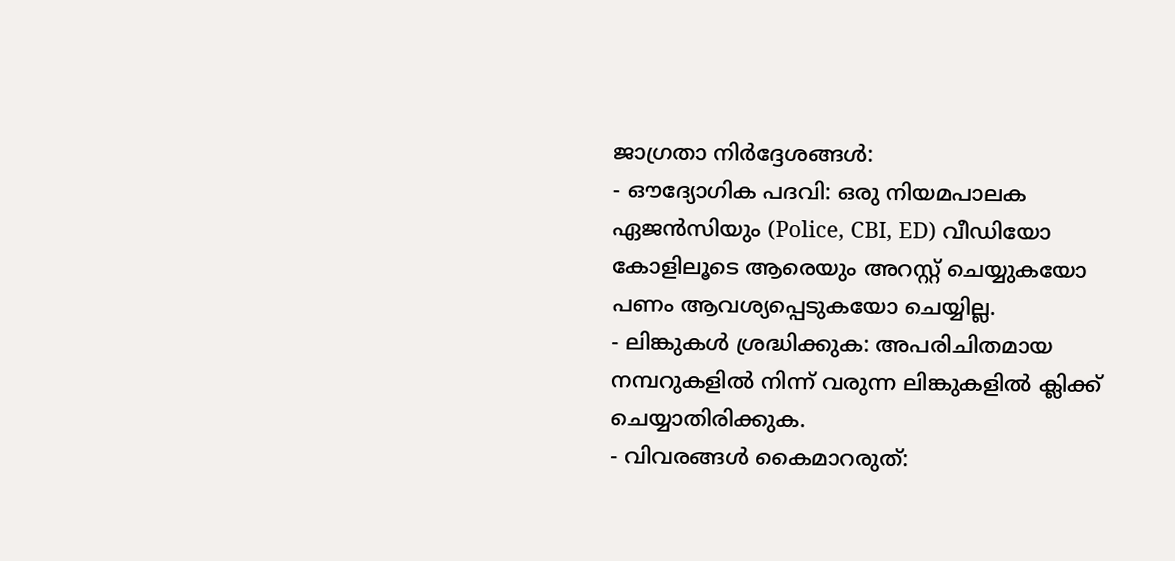ജാഗ്രതാ നിർദ്ദേശങ്ങൾ:
- ഔദ്യോഗിക പദവി: ഒരു നിയമപാലക ഏജൻസിയും (Police, CBI, ED) വീഡിയോ കോളിലൂടെ ആരെയും അറസ്റ്റ് ചെയ്യുകയോ പണം ആവശ്യപ്പെടുകയോ ചെയ്യില്ല.
- ലിങ്കുകൾ ശ്രദ്ധിക്കുക: അപരിചിതമായ നമ്പറുകളിൽ നിന്ന് വരുന്ന ലിങ്കുകളിൽ ക്ലിക്ക് ചെയ്യാതിരിക്കുക.
- വിവരങ്ങൾ കൈമാറരുത്: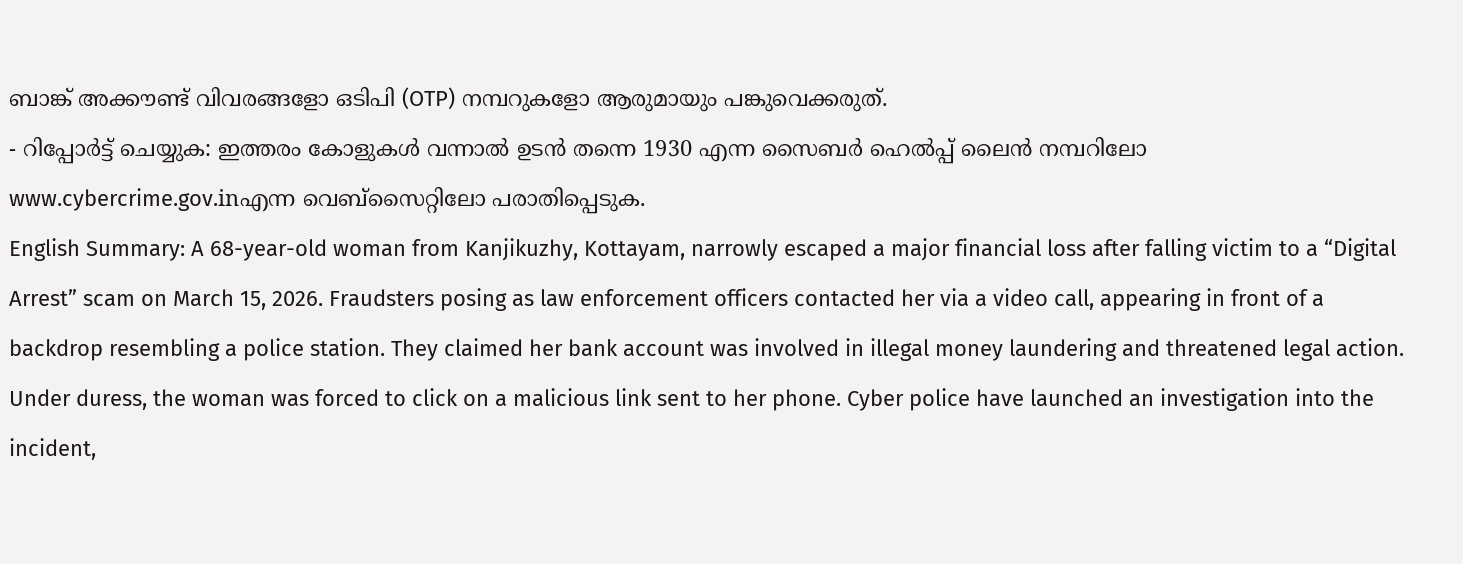ബാങ്ക് അക്കൗണ്ട് വിവരങ്ങളോ ഒടിപി (OTP) നമ്പറുകളോ ആരുമായും പങ്കുവെക്കരുത്.
- റിപ്പോർട്ട് ചെയ്യുക: ഇത്തരം കോളുകൾ വന്നാൽ ഉടൻ തന്നെ 1930 എന്ന സൈബർ ഹെൽപ്പ് ലൈൻ നമ്പറിലോ
www.cybercrime.gov.inഎന്ന വെബ്സൈറ്റിലോ പരാതിപ്പെടുക.
English Summary: A 68-year-old woman from Kanjikuzhy, Kottayam, narrowly escaped a major financial loss after falling victim to a “Digital Arrest” scam on March 15, 2026. Fraudsters posing as law enforcement officers contacted her via a video call, appearing in front of a backdrop resembling a police station. They claimed her bank account was involved in illegal money laundering and threatened legal action. Under duress, the woman was forced to click on a malicious link sent to her phone. Cyber police have launched an investigation into the incident,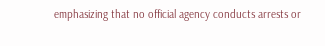emphasizing that no official agency conducts arrests or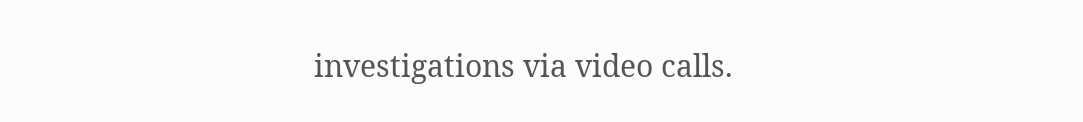investigations via video calls.